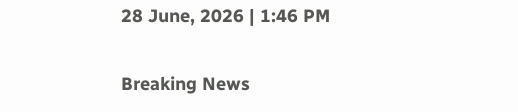28 June, 2026 | 1:46 PM

Breaking News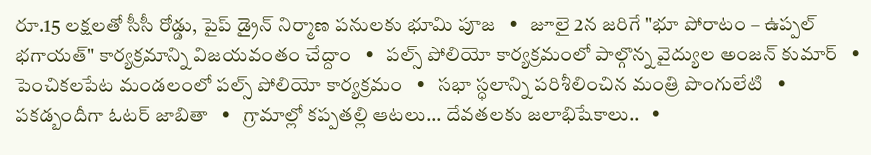రూ.15 లక్షలతో సీసీ రోడ్డు, పైప్ డ్రైన్ నిర్మాణ పనులకు భూమి పూజ   •   జూలై 2న జరిగే "భూ పోరాటం – ఉప్పల్ భగాయత్" కార్యక్రమాన్ని విజయవంతం చేద్దాం   •   పల్స్ పోలియో కార్యక్రమంలో పాల్గొన్న వైద్యుల అంజన్ కుమార్   •   పెంచికలపేట మండలంలో పల్స్ పోలియో కార్యక్రమం   •   సభా స్ధలాన్ని పరిశీలించిన మంత్రి పొంగులేటి   •   పకడ్బందీగా ఓటర్ జాబితా   •   గ్రామాల్లో కప్పతల్లి ఆటలు... దేవతలకు జలాభిషేకాలు..   •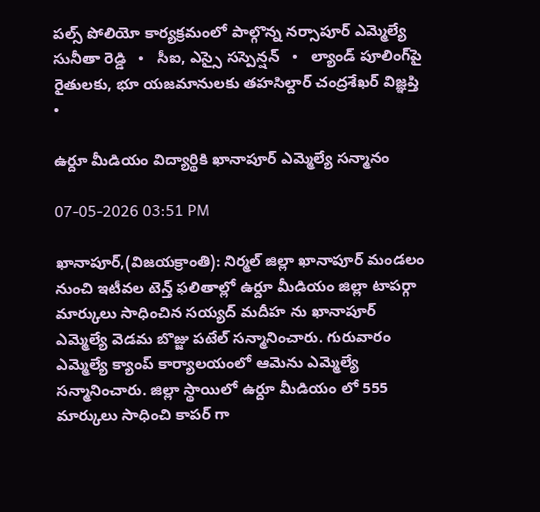పల్స్ పోలియో కార్యక్రమంలో పాల్గొన్న నర్సాపూర్ ఎమ్మెల్యే సునీతా రెడ్డి   •   సీఐ, ఎస్సై సస్పెన్షన్   •   ల్యాండ్ పూలింగ్‌పై రైతులకు, భూ యజమానులకు తహసిల్దార్ చంద్రశేఖర్ విజ్ఞప్తి   •

ఉర్దూ మీడియం విద్యార్థికి ఖానాపూర్ ఎమ్మెల్యే సన్మానం

07-05-2026 03:51 PM

ఖానాపూర్,(విజయక్రాంతి): నిర్మల్ జిల్లా ఖానాపూర్ మండలం నుంచి ఇటీవల టెన్త్ ఫలితాల్లో ఉర్దూ మీడియం జిల్లా టాపర్గా మార్కులు సాధించిన సయ్యద్ మదీహ ను ఖానాపూర్ ఎమ్మెల్యే వెడమ బొజ్జు పటేల్ సన్మానించారు. గురువారం ఎమ్మెల్యే క్యాంప్ కార్యాలయంలో ఆమెను ఎమ్మెల్యే సన్మానించారు. జిల్లా స్థాయిలో ఉర్దూ మీడియం లో 555 మార్కులు సాధించి కాపర్ గా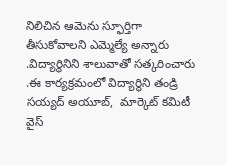నిలిచిన ఆమెను స్ఫూర్తిగా తీసుకోవాలని ఎమ్మెల్యే అన్నారు .విద్యార్థినిని శాలువాతో సత్కరించారు .ఈ కార్యక్రమంలో విద్యార్థిని తండ్రి సయ్యద్ అయూబ్,  మార్కెట్ కమిటీ వైస్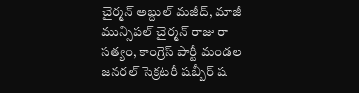చైర్మన్ అబ్దుల్ మజీద్, మాజీ మున్సిపల్ చైర్మన్ రాజు రా సత్యం, కాంగ్రెస్ పార్టీ మండల జనరల్ సెక్రటరీ షబ్బీర్ ష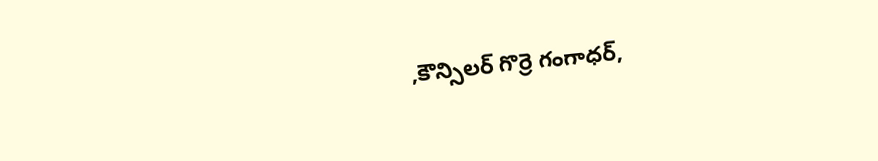,కౌన్సిలర్ గొర్రె గంగాధర్,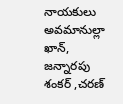నాయకులు అవమానుల్లా ఖాన్, జన్నారపు శంకర్ ,చరణ్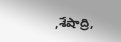,శేషాద్రి,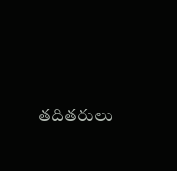తదితరులు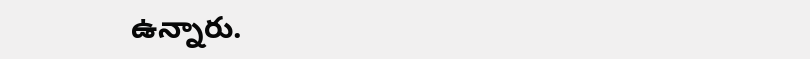ఉన్నారు.